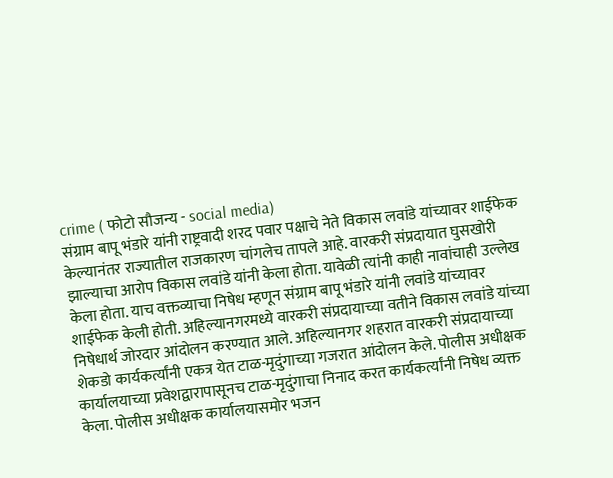crime ( फोटो सौजन्य - social media)
संग्राम बापू भंडारे यांनी राष्ट्रवादी शरद पवार पक्षाचे नेते विकास लवांडे यांच्यावर शाईफेक केल्यानंतर राज्यातील राजकारण चांगलेच तापले आहे. वारकरी संप्रदायात घुसखोरी झाल्याचा आरोप विकास लवांडे यांनी केला होता. यावेळी त्यांनी काही नावांचाही उल्लेख केला होता. याच वक्तव्याचा निषेध म्हणून संग्राम बापू भंडारे यांनी लवांडे यांच्यावर शाईफेक केली होती. अहिल्यानगरमध्ये वारकरी संप्रदायाच्या वतीने विकास लवांडे यांच्या निषेधार्थ जोरदार आंदोलन करण्यात आले. अहिल्यानगर शहरात वारकरी संप्रदायाच्या शेकडो कार्यकर्त्यांनी एकत्र येत टाळ-मृदुंगाच्या गजरात आंदोलन केले. पोलीस अधीक्षक कार्यालयाच्या प्रवेशद्वारापासूनच टाळ-मृदुंगाचा निनाद करत कार्यकर्त्यांनी निषेध व्यक्त केला. पोलीस अधीक्षक कार्यालयासमोर भजन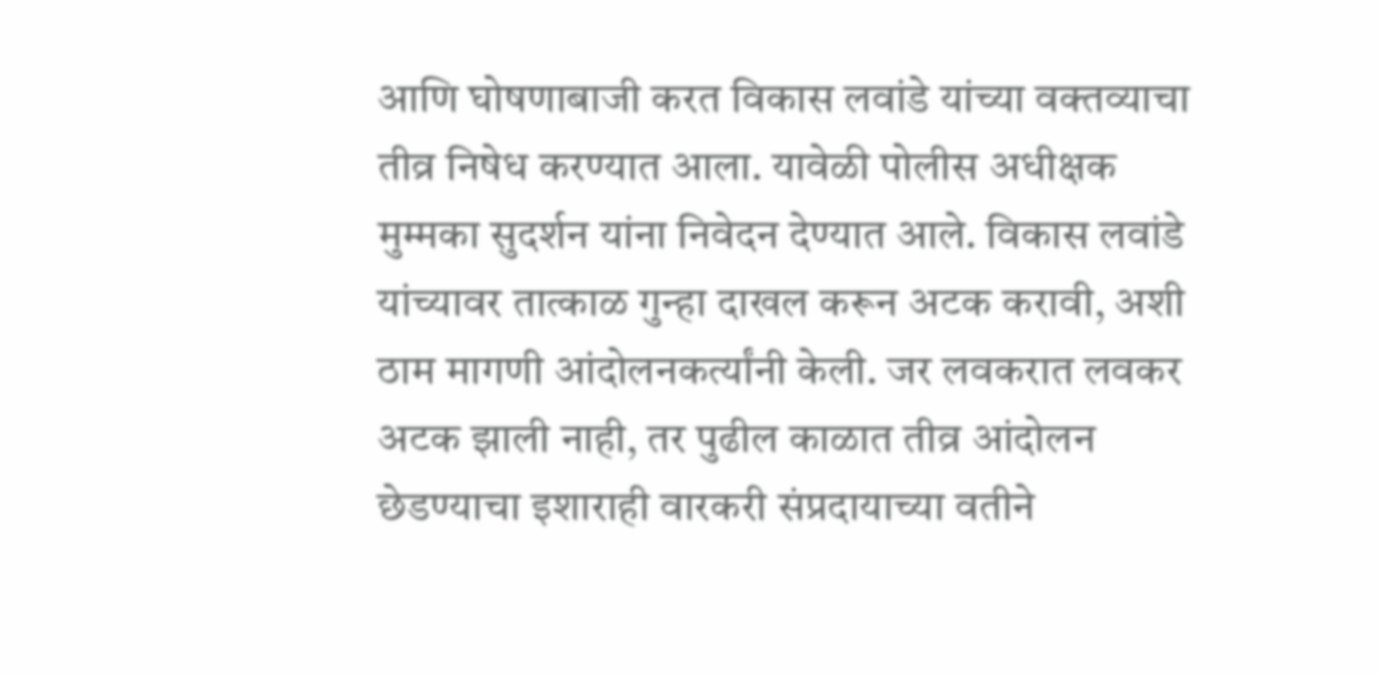आणि घोषणाबाजी करत विकास लवांडे यांच्या वक्तव्याचा तीव्र निषेध करण्यात आला. यावेळी पोलीस अधीक्षक मुम्मका सुदर्शन यांना निवेदन देण्यात आले. विकास लवांडे यांच्यावर तात्काळ गुन्हा दाखल करून अटक करावी, अशी ठाम मागणी आंदोलनकर्त्यांनी केली. जर लवकरात लवकर अटक झाली नाही, तर पुढील काळात तीव्र आंदोलन छेडण्याचा इशाराही वारकरी संप्रदायाच्या वतीने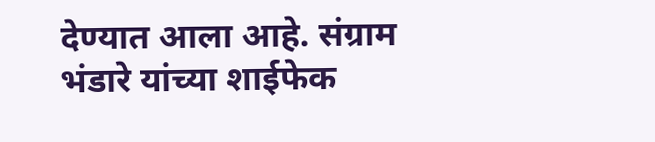देण्यात आला आहे. संग्राम भंडारे यांच्या शाईफेक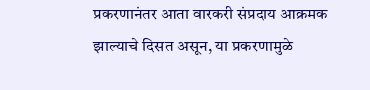प्रकरणानंतर आता वारकरी संप्रदाय आक्रमक झाल्याचे दिसत असून, या प्रकरणामुळे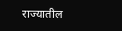राज्यातील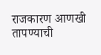राजकारण आणखी तापण्याची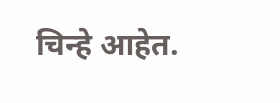चिन्हे आहेत.